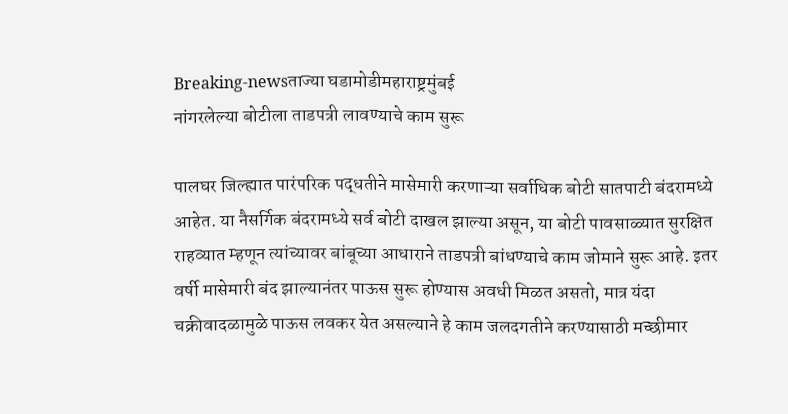Breaking-newsताज्या घडामोडीमहाराष्ट्रमुंबई
नांगरलेल्या बोटीला ताडपत्री लावण्याचे काम सुरू

पालघर जिल्ह्यात पारंपरिक पद्धतीने मासेमारी करणाऱ्या सर्वाधिक बोटी सातपाटी बंदरामध्ये आहेत. या नैसर्गिक बंदरामध्ये सर्व बोटी दाखल झाल्या असून, या बोटी पावसाळ्यात सुरक्षित राहव्यात म्हणून त्यांच्यावर बांबूच्या आधाराने ताडपत्री बांधण्याचे काम जोमाने सुरू आहे. इतर वर्षी मासेमारी बंद झाल्यानंतर पाऊस सुरू होण्यास अवधी मिळत असतो, मात्र यंदा चक्रीवादळामुळे पाऊस लवकर येत असल्याने हे काम जलदगतीने करण्यासाठी मच्छीमार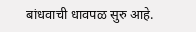बांधवाची धावपळ सुरु आहे.